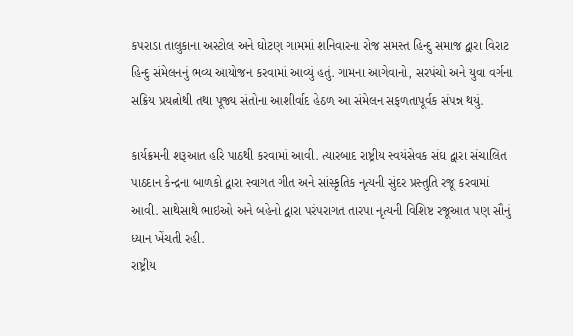કપરાડા તાલુકાના અસ્ટોલ અને ઘોટણ ગામમાં શનિવારના રોજ સમસ્ત હિન્દુ સમાજ દ્વારા વિરાટ હિન્દુ સંમેલનનું ભવ્ય આયોજન કરવામાં આવ્યું હતું. ગામના આગેવાનો, સરપંચો અને યુવા વર્ગના સક્રિય પ્રયત્નોથી તથા પૂજ્ય સંતોના આશીર્વાદ હેઠળ આ સંમેલન સફળતાપૂર્વક સંપન્ન થયું.

કાર્યક્રમની શરૂઆત હરિ પાઠથી કરવામાં આવી. ત્યારબાદ રાષ્ટ્રીય સ્વયંસેવક સંઘ દ્વારા સંચાલિત પાઠદાન કેન્દ્રના બાળકો દ્વારા સ્વાગત ગીત અને સાંસ્કૃતિક નૃત્યની સુંદર પ્રસ્તુતિ રજૂ કરવામાં આવી. સાથેસાથે ભાઇઓ અને બહેનો દ્વારા પરંપરાગત તારપા નૃત્યની વિશિષ્ટ રજૂઆત પણ સૌનું ધ્યાન ખેંચતી રહી.
રાષ્ટ્રીય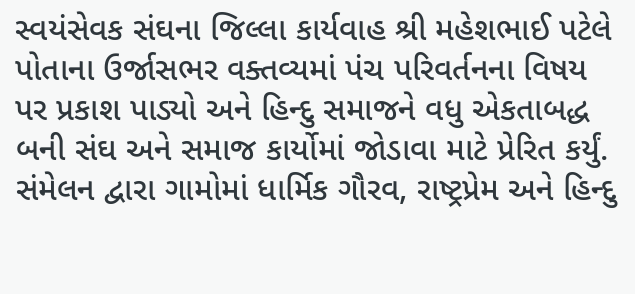સ્વયંસેવક સંઘના જિલ્લા કાર્યવાહ શ્રી મહેશભાઈ પટેલે પોતાના ઉર્જાસભર વક્તવ્યમાં પંચ પરિવર્તનના વિષય પર પ્રકાશ પાડ્યો અને હિન્દુ સમાજને વધુ એકતાબદ્ધ બની સંઘ અને સમાજ કાર્યોમાં જોડાવા માટે પ્રેરિત કર્યું.
સંમેલન દ્વારા ગામોમાં ધાર્મિક ગૌરવ, રાષ્ટ્રપ્રેમ અને હિન્દુ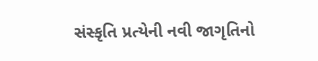સંસ્કૃતિ પ્રત્યેની નવી જાગૃતિનો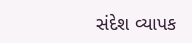સંદેશ વ્યાપક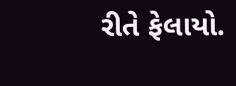રીતે ફેલાયો.